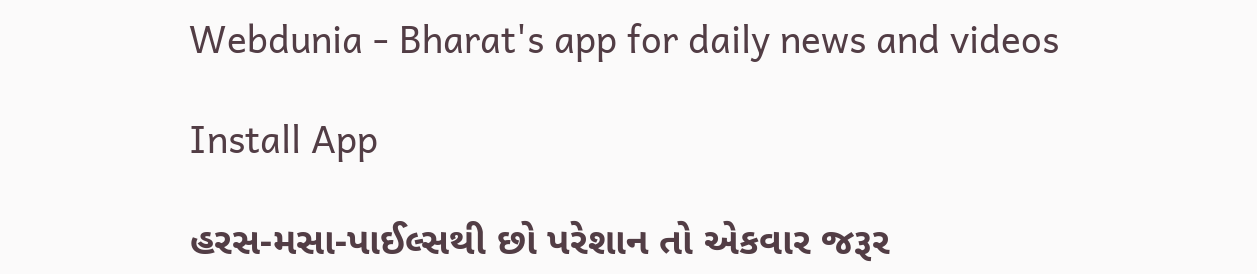Webdunia - Bharat's app for daily news and videos

Install App

હરસ-મસા-પાઈલ્સથી છો પરેશાન તો એકવાર જરૂર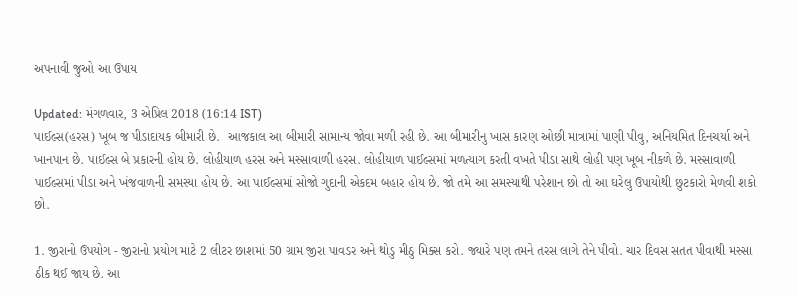અપનાવી જુઓ આ ઉપાય

Updated: મંગળવાર, 3 એપ્રિલ 2018 (16:14 IST)
પાઈલ્સ(હરસ) ખૂબ જ પીડાદાયક બીમારી છે.  આજકાલ આ બીમારી સામાન્ય જોવા મળી રહી છે. આ બીમારીનુ ખાસ કારણ ઓછી માત્રામાં પાણી પીવુ, અનિયમિત દિનચર્યા અને ખાનપાન છે. પાઈલ્સ બે પ્રકારની હોય છે. લોહીયાળ હરસ અને મસ્સાવાળી હરસ. લોહીયાળ પાઈલ્સમાં મળત્યાગ કરતી વખતે પીડા સાથે લોહી પણ ખૂબ નીકળે છે. મસ્સાવાળી પાઈલ્સમાં પીડા અને ખંજવાળની સમસ્યા હોય છે. આ પાઈલ્સમાં સોજો ગુદાની એકદમ બહાર હોય છે. જો તમે આ સમસ્યાથી પરેશાન છો તો આ ઘરેલુ ઉપાયોથી છુટકારો મેળવી શકો છો.

1. જીરાનો ઉપયોગ - જીરાનો પ્રયોગ માટે 2 લીટર છાશમાં 50 ગ્રામ જીરા પાવડર અને થોડુ મીઠુ મિક્સ કરો. જ્યારે પણ તમને તરસ લાગે તેને પીવો. ચાર દિવસ સતત પીવાથી મસ્સા ઠીક થઈ જાય છે. આ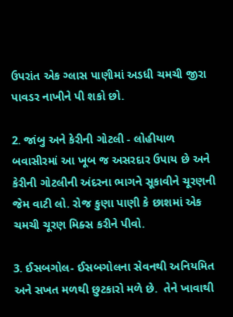ઉપરાંત એક ગ્લાસ પાણીમાં અડધી ચમચી જીરા પાવડર નાખીને પી શકો છો.

2. જાંબુ અને કેરીની ગોટલી - લોહીયાળ બવાસીરમાં આ ખૂબ જ અસરદાર ઉપાય છે અને કેરીની ગોટલીની અંદરના ભાગને સૂકાવીને ચૂરણની જેમ વાટી લો. રોજ કુણા પાણી કે છાશમાં એક ચમચી ચૂરણ મિક્સ કરીને પીવો.

3. ઈસબગોલ- ઈસબગોલના સેવનથી અનિયમિત અને સખત મળથી છુટકારો મળે છે.  તેને ખાવાથી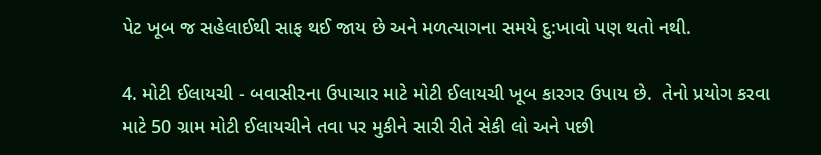પેટ ખૂબ જ સહેલાઈથી સાફ થઈ જાય છે અને મળત્યાગના સમયે દુ:ખાવો પણ થતો નથી.

4. મોટી ઈલાયચી - બવાસીરના ઉપાચાર માટે મોટી ઈલાયચી ખૂબ કારગર ઉપાય છે.  તેનો પ્રયોગ કરવા માટે 50 ગ્રામ મોટી ઈલાયચીને તવા પર મુકીને સારી રીતે સેકી લો અને પછી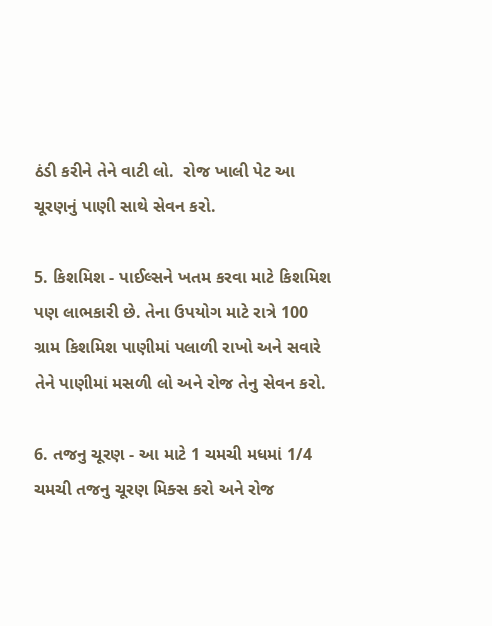ઠંડી કરીને તેને વાટી લો.  રોજ ખાલી પેટ આ ચૂરણનું પાણી સાથે સેવન કરો.

5. કિશમિશ - પાઈલ્સને ખતમ કરવા માટે કિશમિશ પણ લાભકારી છે. તેના ઉપયોગ માટે રાત્રે 100 ગ્રામ કિશમિશ પાણીમાં પલાળી રાખો અને સવારે તેને પાણીમાં મસળી લો અને રોજ તેનુ સેવન કરો.

6. તજનુ ચૂરણ - આ માટે 1 ચમચી મધમાં 1/4 ચમચી તજનુ ચૂરણ મિક્સ કરો અને રોજ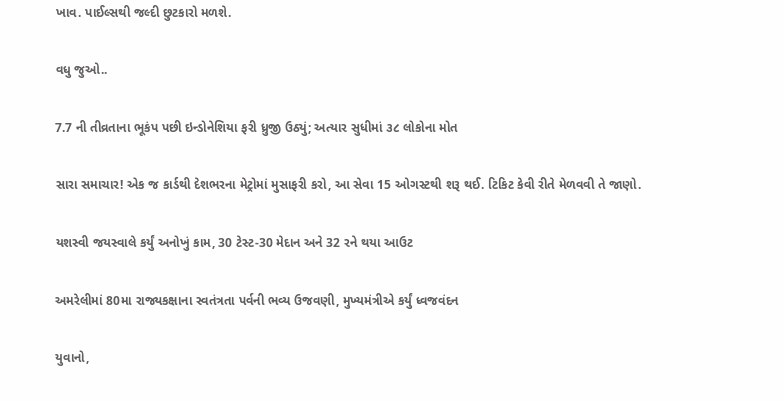ખાવ. પાઈલ્સથી જલ્દી છુટકારો મળશે.

વધુ જુઓ..

7.7 ની તીવ્રતાના ભૂકંપ પછી ઇન્ડોનેશિયા ફરી ધ્રુજી ઉઠ્યું; અત્યાર સુધીમાં ૩૮ લોકોના મોત

સારા સમાચાર! એક જ કાર્ડથી દેશભરના મેટ્રોમાં મુસાફરી કરો, આ સેવા 15 ઓગસ્ટથી શરૂ થઈ. ટિકિટ કેવી રીતે મેળવવી તે જાણો.

યશસ્વી જયસ્વાલે કર્યું અનોખું કામ, 30 ટેસ્ટ-30 મેદાન અને 32 રને થયા આઉટ

અમરેલીમાં 80મા રાજ્યકક્ષાના સ્વતંત્રતા પર્વની ભવ્ય ઉજવણી, મુખ્યમંત્રીએ કર્યું ધ્વજવંદન

યુવાનો,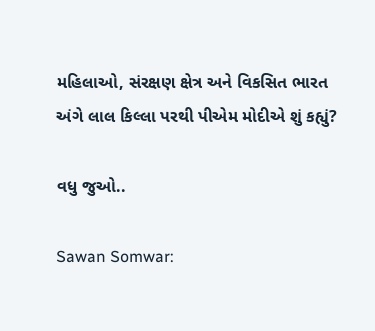મહિલાઓ, સંરક્ષણ ક્ષેત્ર અને વિકસિત ભારત અંગે લાલ કિલ્લા પરથી પીએમ મોદીએ શું કહ્યું?

વધુ જુઓ..

Sawan Somwar: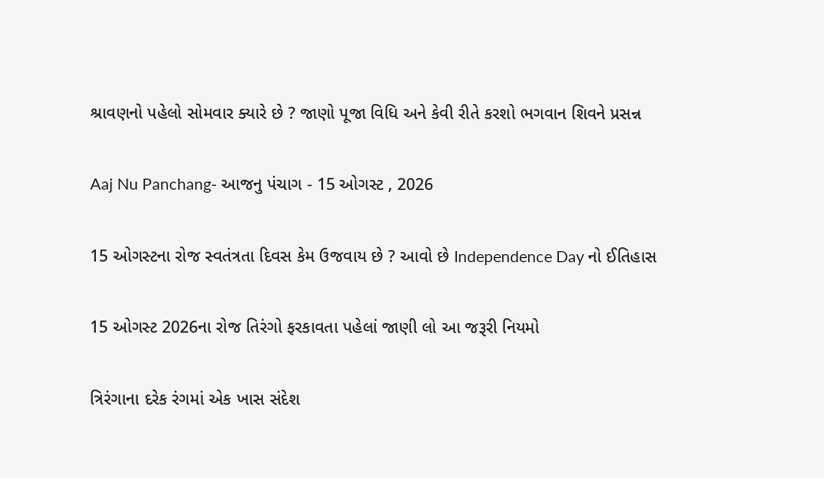શ્રાવણનો પહેલો સોમવાર ક્યારે છે ? જાણો પૂજા વિધિ અને કેવી રીતે કરશો ભગવાન શિવને પ્રસન્ન

Aaj Nu Panchang- આજનુ પંચાગ - 15 ઓગસ્ટ , 2026

15 ઓગસ્ટના રોજ સ્વતંત્રતા દિવસ કેમ ઉજવાય છે ? આવો છે Independence Day નો ઈતિહાસ

15 ઓગસ્ટ 2026ના રોજ તિરંગો ફરકાવતા પહેલાં જાણી લો આ જરૂરી નિયમો

ત્રિરંગાના દરેક રંગમાં એક ખાસ સંદેશ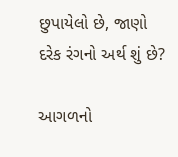છુપાયેલો છે, જાણો દરેક રંગનો અર્થ શું છે?

આગળનો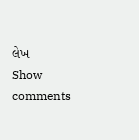લેખ
Show comments